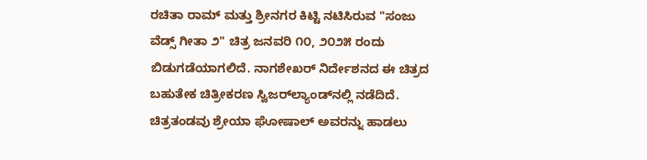ರಚಿತಾ ರಾಮ್ ಮತ್ತು ಶ್ರೀನಗರ ಕಿಟ್ಟಿ ನಟಿಸಿರುವ "ಸಂಜು ವೆಡ್ಸ್ ಗೀತಾ ೨" ಚಿತ್ರ ಜನವರಿ ೧೦, ೨೦೨೫ ರಂದು ಬಿಡುಗಡೆಯಾಗಲಿದೆ. ನಾಗಶೇಖರ್ ನಿರ್ದೇಶನದ ಈ ಚಿತ್ರದ ಬಹುತೇಕ ಚಿತ್ರೀಕರಣ ಸ್ವಿಜರ್‌ಲ್ಯಾಂಡ್‌ನಲ್ಲಿ ನಡೆದಿದೆ. ಚಿತ್ರತಂಡವು ಶ್ರೇಯಾ ಘೋಷಾಲ್ ಅವರನ್ನು ಹಾಡಲು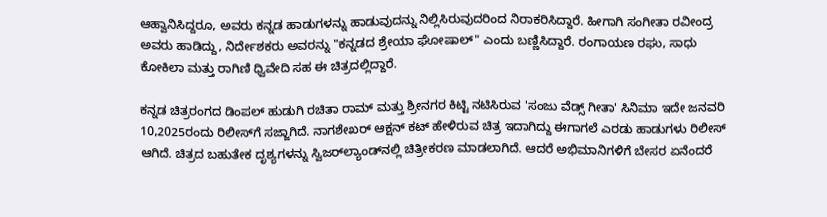ಆಹ್ವಾನಿಸಿದ್ದರೂ, ಅವರು ಕನ್ನಡ ಹಾಡುಗಳನ್ನು ಹಾಡುವುದನ್ನು ನಿಲ್ಲಿಸಿರುವುದರಿಂದ ನಿರಾಕರಿಸಿದ್ದಾರೆ. ಹೀಗಾಗಿ ಸಂಗೀತಾ ರವೀಂದ್ರ ಅವರು ಹಾಡಿದ್ದು, ನಿರ್ದೇಶಕರು ಅವರನ್ನು "ಕನ್ನಡದ ಶ್ರೇಯಾ ಘೋಷಾಲ್" ಎಂದು ಬಣ್ಣಿಸಿದ್ದಾರೆ. ರಂಗಾಯಣ ರಘು, ಸಾಧು ಕೋಕಿಲಾ ಮತ್ತು ರಾಗಿಣಿ ಧ್ವಿವೇದಿ ಸಹ ಈ ಚಿತ್ರದಲ್ಲಿದ್ದಾರೆ.

ಕನ್ನಡ ಚಿತ್ರರಂಗದ ಡಿಂಪಲ್ ಹುಡುಗಿ ರಚಿತಾ ರಾಮ್ ಮತ್ತು ಶ್ರೀನಗರ ಕಿಟ್ಟಿ ನಟಿಸಿರುವ 'ಸಂಜು ವೆಡ್ಸ್‌ ಗೀತಾ' ಸಿನಿಮಾ ಇದೇ ಜನವರಿ 10,2025ರಂದು ರಿಲೀಸ್‌ಗೆ ಸಜ್ಜಾಗಿದೆ. ನಾಗಶೇಖರ್ ಆಕ್ಷನ್ ಕಟ್ ಹೇಳಿರುವ ಚಿತ್ರ ಇದಾಗಿದ್ದು ಈಗಾಗಲೆ ಎರಡು ಹಾಡುಗಳು ರಿಲೀಸ್ ಆಗಿದೆ. ಚಿತ್ರದ ಬಹುತೇಕ ದೃಶ್ಯಗಳನ್ನು ಸ್ವಿಜರ್‌ಲ್ಯಾಂಡ್‌ನಲ್ಲಿ ಚಿತ್ರೀಕರಣ ಮಾಡಲಾಗಿದೆ. ಆದರೆ ಅಭಿಮಾನಿಗಳಿಗೆ ಬೇಸರ ಏನೆಂದರೆ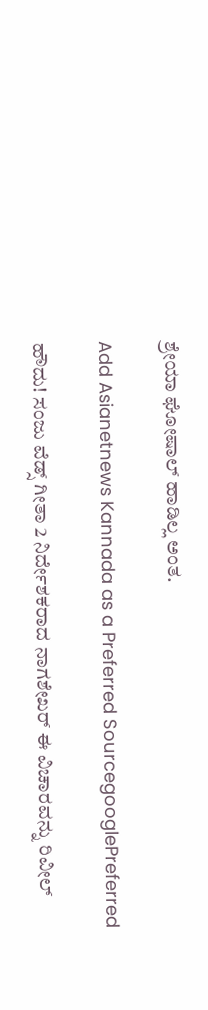ಶ್ರೇಯಾ ಘೋಷಾಲ್ ಹಾಡಿಲ್ಲ ಅಂತ.

Add Asianetnews Kannada as a Preferred SourcegooglePreferred

ಹೌದು! ಸಂಜು ವೆಡ್ಸ್‌ ಗೀತಾ 2 ನಿರ್ದೇಶಕರಾದ ನಾಗಶೇಖರ್ ಈ ವಿಚಾರವನ್ನು ರಿವೀಲ್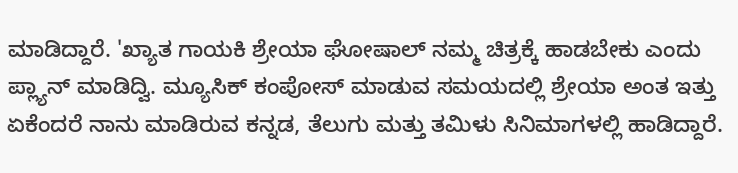ಮಾಡಿದ್ದಾರೆ. 'ಖ್ಯಾತ ಗಾಯಕಿ ಶ್ರೇಯಾ ಘೋಷಾಲ್ ನಮ್ಮ ಚಿತ್ರಕ್ಕೆ ಹಾಡಬೇಕು ಎಂದು ಪ್ಲ್ಯಾನ್ ಮಾಡಿದ್ವಿ. ಮ್ಯೂಸಿಕ್ ಕಂಪೋಸ್ ಮಾಡುವ ಸಮಯದಲ್ಲಿ ಶ್ರೇಯಾ ಅಂತ ಇತ್ತು ಏಕೆಂದರೆ ನಾನು ಮಾಡಿರುವ ಕನ್ನಡ, ತೆಲುಗು ಮತ್ತು ತಮಿಳು ಸಿನಿಮಾಗಳಲ್ಲಿ ಹಾಡಿದ್ದಾರೆ.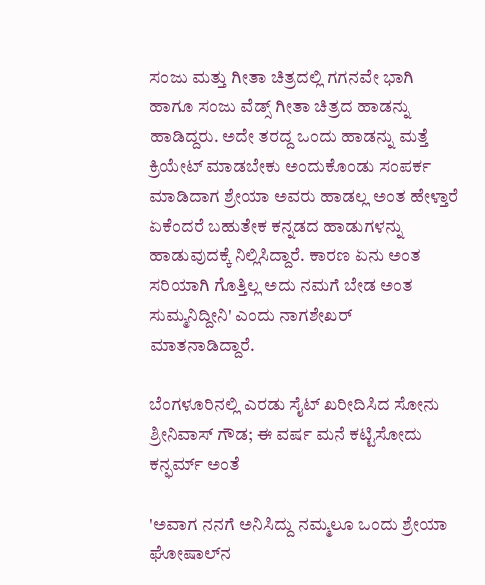ಸಂಜು ಮತ್ತು ಗೀತಾ ಚಿತ್ರದಲ್ಲಿ ಗಗನವೇ ಭಾಗಿ ಹಾಗೂ ಸಂಜು ವೆಡ್ಸ್ ಗೀತಾ ಚಿತ್ರದ ಹಾಡನ್ನು ಹಾಡಿದ್ದರು. ಅದೇ ತರದ್ದ ಒಂದು ಹಾಡನ್ನು ಮತ್ತೆ ಕ್ರಿಯೇಟ್ ಮಾಡಬೇಕು ಅಂದುಕೊಂಡು ಸಂಪರ್ಕ ಮಾಡಿದಾಗ ಶ್ರೇಯಾ ಅವರು ಹಾಡಲ್ಲ ಅಂತ ಹೇಳ್ತಾರೆ ಏಕೆಂದರೆ ಬಹುತೇಕ ಕನ್ನಡದ ಹಾಡುಗಳನ್ನು ಹಾಡುವುದಕ್ಕೆ ನಿಲ್ಲಿಸಿದ್ದಾರೆ. ಕಾರಣ ಏನು ಅಂತ ಸರಿಯಾಗಿ ಗೊತ್ತಿಲ್ಲ ಅದು ನಮಗೆ ಬೇಡ ಅಂತ ಸುಮ್ಮನಿದ್ದೀನಿ' ಎಂದು ನಾಗಶೇಖರ್ ಮಾತನಾಡಿದ್ದಾರೆ.

ಬೆಂಗಳೂರಿನಲ್ಲಿ ಎರಡು ಸೈಟ್ ಖರೀದಿಸಿದ ಸೋನು ಶ್ರೀನಿವಾಸ್ ಗೌಡ; ಈ ವರ್ಷ ಮನೆ ಕಟ್ಟಿಸೋದು ಕನ್ಫರ್ಮ್‌ ಅಂತೆ

'ಅವಾಗ ನನಗೆ ಅನಿಸಿದ್ದು ನಮ್ಮಲೂ ಒಂದು ಶ್ರೇಯಾ ಘೋಷಾಲ್‌ನ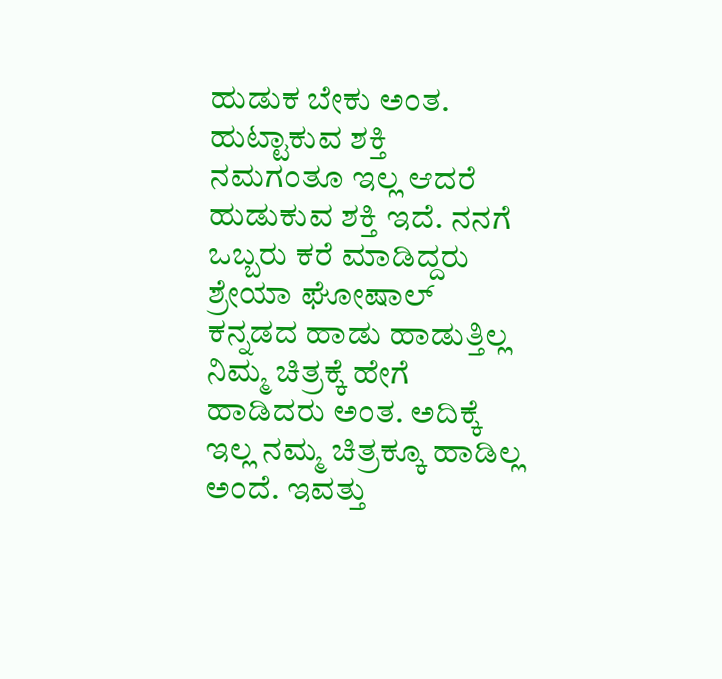ಹುಡುಕ ಬೇಕು ಅಂತ. ಹುಟ್ಟಾಕುವ ಶಕ್ತಿ ನಮಗಂತೂ ಇಲ್ಲ ಆದರೆ ಹುಡುಕುವ ಶಕ್ತಿ ಇದೆ. ನನಗೆ ಒಬ್ಬರು ಕರೆ ಮಾಡಿದ್ದರು ಶ್ರೇಯಾ ಘೋಷಾಲ್ ಕನ್ನಡದ ಹಾಡು ಹಾಡುತ್ತಿಲ್ಲ ನಿಮ್ಮ ಚಿತ್ರಕ್ಕೆ ಹೇಗೆ ಹಾಡಿದರು ಅಂತ. ಅದಿಕ್ಕೆ ಇಲ್ಲ ನಮ್ಮ ಚಿತ್ರಕ್ಕೂ ಹಾಡಿಲ್ಲ ಅಂದೆ. ಇವತ್ತು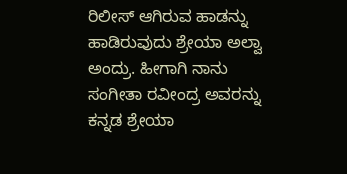ರಿಲೀಸ್ ಆಗಿರುವ ಹಾಡನ್ನು ಹಾಡಿರುವುದು ಶ್ರೇಯಾ ಅಲ್ವಾ ಅಂದ್ರು. ಹೀಗಾಗಿ ನಾನು ಸಂಗೀತಾ ರವೀಂದ್ರ ಅವರನ್ನು ಕನ್ನಡ ಶ್ರೇಯಾ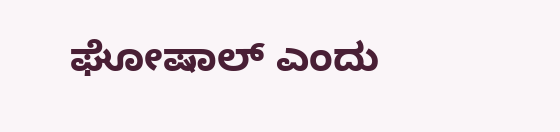ಘೋಷಾಲ್ ಎಂದು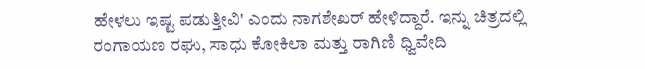ಹೇಳಲು ಇಷ್ಟ ಪಡುತ್ತೀವಿ' ಎಂದು ನಾಗಶೇಖರ್ ಹೇಳಿದ್ದಾರೆ. ಇನ್ನು ಚಿತ್ರದಲ್ಲಿ ರಂಗಾಯಣ ರಘು, ಸಾಧು ಕೋಕಿಲಾ ಮತ್ತು ರಾಗಿಣಿ ಧ್ವಿವೇದಿ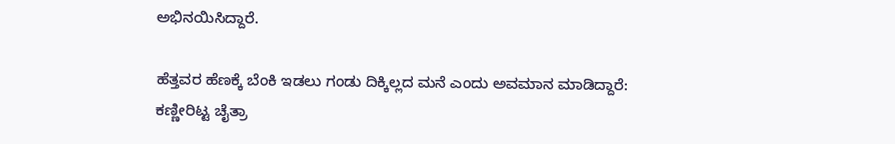ಅಭಿನಯಿಸಿದ್ದಾರೆ.

ಹೆತ್ತವರ ಹೆಣಕ್ಕೆ ಬೆಂಕಿ ಇಡಲು ಗಂಡು ದಿಕ್ಕಿಲ್ಲದ ಮನೆ ಎಂದು ಅವಮಾನ ಮಾಡಿದ್ದಾರೆ: ಕಣ್ಣೀರಿಟ್ಟ ಚೈತ್ರಾ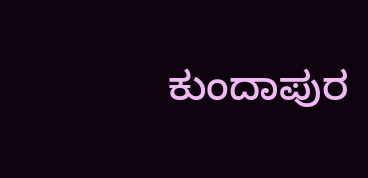ಕುಂದಾಪುರ